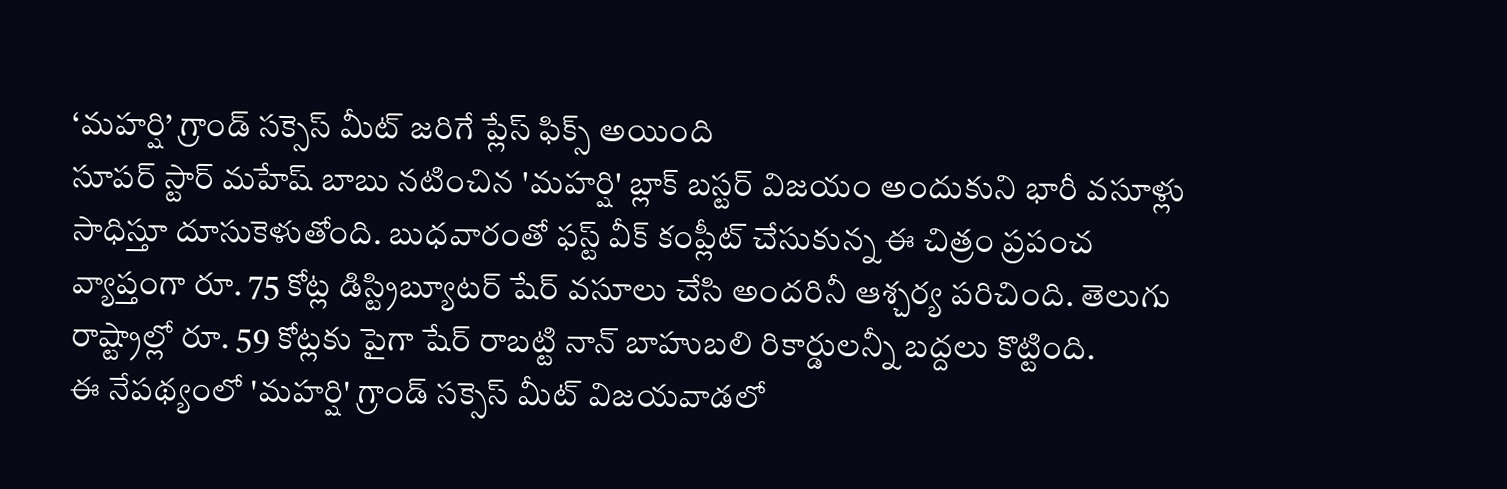‘మహర్షి’ గ్రాండ్ సక్సెస్ మీట్ జరిగే ప్లేస్ ఫిక్స్ అయింది
సూపర్ స్టార్ మహేష్ బాబు నటించిన 'మహర్షి' బ్లాక్ బస్టర్ విజయం అందుకుని భారీ వసూళ్లు సాధిస్తూ దూసుకెళుతోంది. బుధవారంతో ఫస్ట్ వీక్ కంప్లీట్ చేసుకున్న ఈ చిత్రం ప్రపంచ వ్యాప్తంగా రూ. 75 కోట్ల డిస్ట్రిబ్యూటర్ షేర్ వసూలు చేసి అందరినీ ఆశ్చర్య పరిచింది. తెలుగు రాష్ట్రాల్లో రూ. 59 కోట్లకు పైగా షేర్ రాబట్టి నాన్ బాహుబలి రికార్డులన్నీ బద్దలు కొట్టింది.
ఈ నేపథ్యంలో 'మహర్షి' గ్రాండ్ సక్సెస్ మీట్ విజయవాడలో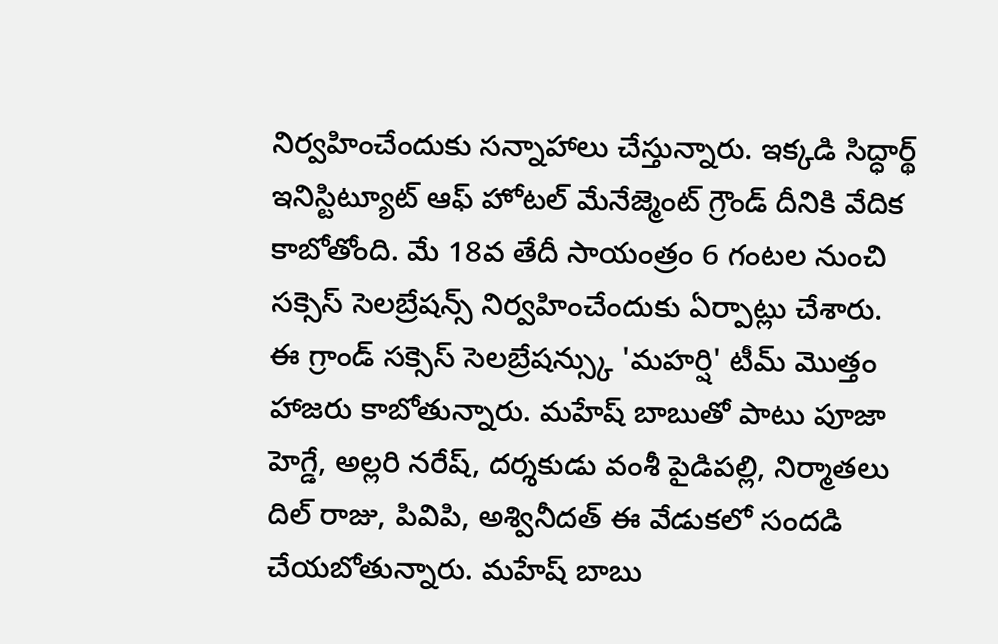నిర్వహించేందుకు సన్నాహాలు చేస్తున్నారు. ఇక్కడి సిద్ధార్థ్ ఇనిస్టిట్యూట్ ఆఫ్ హోటల్ మేనేజ్మెంట్ గ్రౌండ్ దీనికి వేదిక కాబోతోంది. మే 18వ తేదీ సాయంత్రం 6 గంటల నుంచి సక్సెస్ సెలబ్రేషన్స్ నిర్వహించేందుకు ఏర్పాట్లు చేశారు.
ఈ గ్రాండ్ సక్సెస్ సెలబ్రేషన్స్కు 'మహర్షి' టీమ్ మొత్తం హాజరు కాబోతున్నారు. మహేష్ బాబుతో పాటు పూజా హెగ్డే, అల్లరి నరేష్, దర్శకుడు వంశీ పైడిపల్లి, నిర్మాతలు దిల్ రాజు, పివిపి, అశ్వినీదత్ ఈ వేడుకలో సందడి చేయబోతున్నారు. మహేష్ బాబు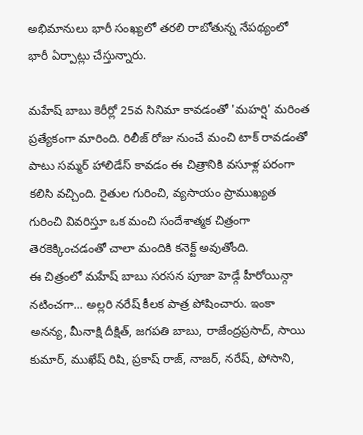అభిమానులు భారీ సంఖ్యలో తరలి రాబోతున్న నేపథ్యంలో భారీ ఏర్పాట్లు చేస్తున్నారు.

మహేష్ బాబు కెరీర్లో 25వ సినిమా కావడంతో 'మహర్షి' మరింత ప్రత్యేకంగా మారింది. రిలీజ్ రోజు నుంచే మంచి టాక్ రావడంతో పాటు సమ్మర్ హాలిడేస్ కావడం ఈ చిత్రానికి వసూళ్ల పరంగా కలిసి వచ్చింది. రైతుల గురించి, వ్యసాయం ప్రాముఖ్యత గురించి వివరిస్తూ ఒక మంచి సందేశాత్మక చిత్రంగా తెరకెక్కించడంతో చాలా మందికి కనెక్ట్ అవుతోంది.
ఈ చిత్రంలో మహేష్ బాబు సరసన పూజా హెడ్గే హీరోయిన్గా నటించగా... అల్లరి నరేష్ కీలక పాత్ర పోషించారు. ఇంకా అనన్య, మీనాక్షి దీక్షిత్, జగపతి బాబు, రాజేంద్రప్రసాద్, సాయి కుమార్, ముఖేష్ రిషి, ప్రకాష్ రాజ్, నాజర్, నరేష్, పోసాని,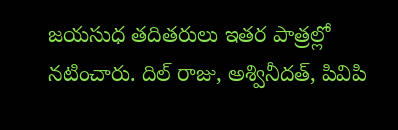జయసుధ తదితరులు ఇతర పాత్రల్లో నటించారు. దిల్ రాజు, అశ్వినీదత్, పివిపి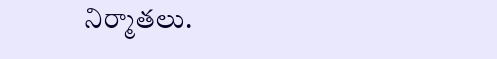నిర్మాతలు.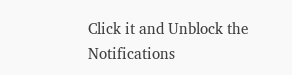Click it and Unblock the Notifications